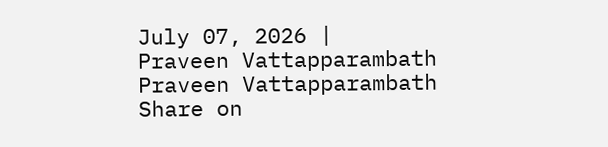July 07, 2026 |
Praveen Vattapparambath
Praveen Vattapparambath
Share on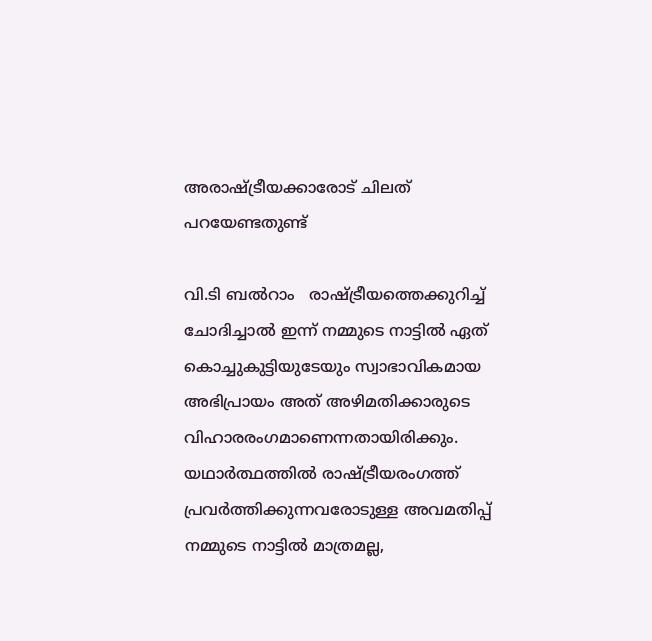അരാഷ്ട്രീയക്കാരോട് ചിലത് പറയേണ്ടതുണ്ട്

വി.ടി ബല്‍റാം   രാഷ്ട്രീയത്തെക്കുറിച്ച് ചോദിച്ചാല്‍ ഇന്ന് നമ്മുടെ നാട്ടില്‍ ഏത് കൊച്ചുകുട്ടിയുടേയും സ്വാഭാവികമായ അഭിപ്രായം അത് അഴിമതിക്കാരുടെ വിഹാരരംഗമാണെന്നതായിരിക്കും. യഥാര്‍ത്ഥത്തില്‍ രാഷ്ട്രീയരംഗത്ത് പ്രവര്‍ത്തിക്കുന്നവരോടുള്ള അവമതിപ്പ് നമ്മുടെ നാട്ടില്‍ മാത്രമല്ല,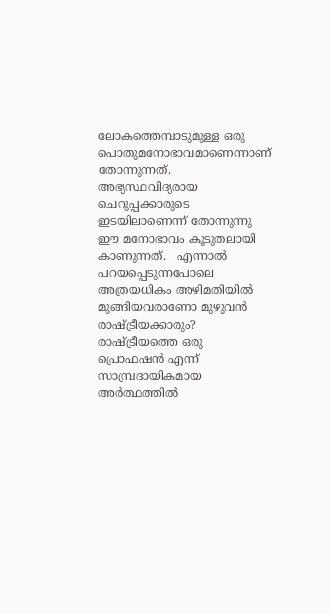ലോകത്തെമ്പാടുമുള്ള ഒരു പൊതുമനോഭാവമാണെന്നാണ് തോന്നുന്നത്. അഭ്യസ്ഥവിദ്യരായ ചെറുപ്പക്കാരുടെ ഇടയിലാണെന്ന് തോന്നുന്നു ഈ മനോഭാവം കൂടുതലായി കാണുന്നത്.   എന്നാല്‍ പറയപ്പെടുന്നപോലെ അത്രയധികം അഴിമതിയില്‍ മുങ്ങിയവരാണോ മുഴുവന്‍ രാഷ്ട്രീയക്കാരും? രാഷ്ട്രീയത്തെ ഒരു പ്രൊഫഷന്‍ എന്ന് സാമ്പ്രദായികമായ അര്‍ത്ഥത്തില്‍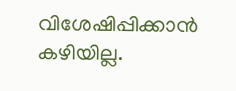വിശേഷിപ്പിക്കാന്‍ കഴിയില്ല.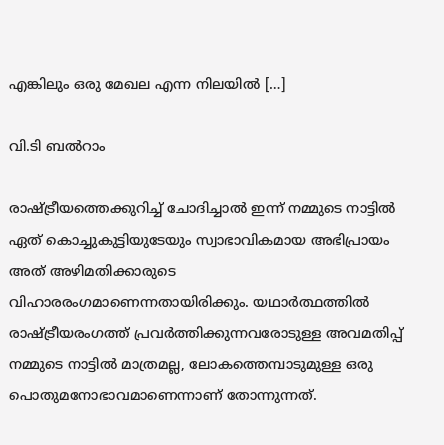എങ്കിലും ഒരു മേഖല എന്ന നിലയില്‍ […]

വി.ടി ബല്‍റാം

രാഷ്ട്രീയത്തെക്കുറിച്ച് ചോദിച്ചാല്‍ ഇന്ന് നമ്മുടെ നാട്ടില്‍ ഏത് കൊച്ചുകുട്ടിയുടേയും സ്വാഭാവികമായ അഭിപ്രായം അത് അഴിമതിക്കാരുടെ വിഹാരരംഗമാണെന്നതായിരിക്കും. യഥാര്‍ത്ഥത്തില്‍ രാഷ്ട്രീയരംഗത്ത് പ്രവര്‍ത്തിക്കുന്നവരോടുള്ള അവമതിപ്പ് നമ്മുടെ നാട്ടില്‍ മാത്രമല്ല, ലോകത്തെമ്പാടുമുള്ള ഒരു പൊതുമനോഭാവമാണെന്നാണ് തോന്നുന്നത്.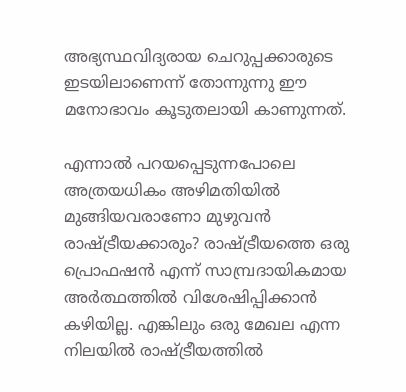അഭ്യസ്ഥവിദ്യരായ ചെറുപ്പക്കാരുടെ ഇടയിലാണെന്ന് തോന്നുന്നു ഈ മനോഭാവം കൂടുതലായി കാണുന്നത്.

എന്നാല്‍ പറയപ്പെടുന്നപോലെ അത്രയധികം അഴിമതിയില്‍ മുങ്ങിയവരാണോ മുഴുവന്‍ രാഷ്ട്രീയക്കാരും? രാഷ്ട്രീയത്തെ ഒരു പ്രൊഫഷന്‍ എന്ന് സാമ്പ്രദായികമായ അര്‍ത്ഥത്തില്‍ വിശേഷിപ്പിക്കാന്‍ കഴിയില്ല. എങ്കിലും ഒരു മേഖല എന്ന നിലയില്‍ രാഷ്ട്രീയത്തില്‍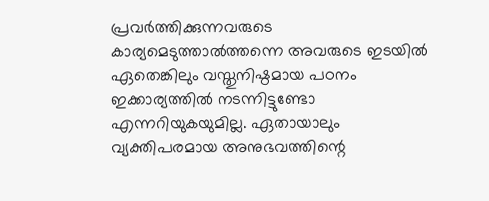പ്രവര്‍ത്തിക്കുന്നവരുടെ കാര്യമെടുത്താല്‍ത്തന്നെ അവരുടെ ഇടയില്‍ ഏതെങ്കിലും വസ്തുനിഷ്ഠമായ പഠനം ഇക്കാര്യത്തില്‍ നടന്നിട്ടുണ്ടോ എന്നറിയുകയുമില്ല. ഏതായാലും വ്യക്തിപരമായ അനുഭവത്തിന്റെ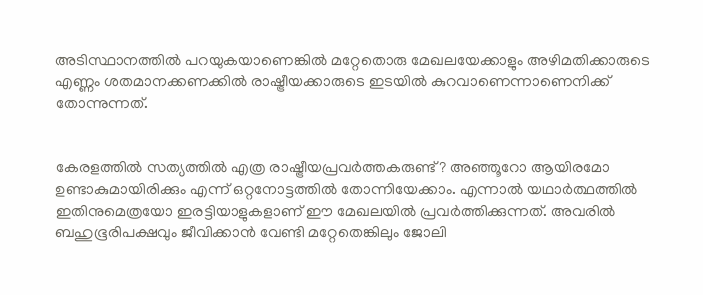അടിസ്ഥാനത്തില്‍ പറയുകയാണെങ്കില്‍ മറ്റേതൊരു മേഖലയേക്കാളും അഴിമതിക്കാരുടെ എണ്ണം ശതമാനക്കണക്കില്‍ രാഷ്ട്രീയക്കാരുടെ ഇടയില്‍ കുറവാണെന്നാണെനിക്ക് തോന്നുന്നത്.


കേരളത്തില്‍ സത്യത്തില്‍ എത്ര രാഷ്ട്രീയപ്രവര്‍ത്തകരുണ്ട്? അഞ്ഞൂറോ ആയിരമോ ഉണ്ടാകുമായിരിക്കും എന്ന് ഒറ്റനോട്ടത്തില്‍ തോന്നിയേക്കാം. എന്നാല്‍ യഥാര്‍ത്ഥത്തില്‍ ഇതിനുമെത്രയോ ഇരട്ടിയാളുകളാണ് ഈ മേഖലയില്‍ പ്രവര്‍ത്തിക്കുന്നത്. അവരില്‍ ബഹുഭൂരിപക്ഷവും ജീവിക്കാന്‍ വേണ്ടി മറ്റേതെങ്കിലും ജോലി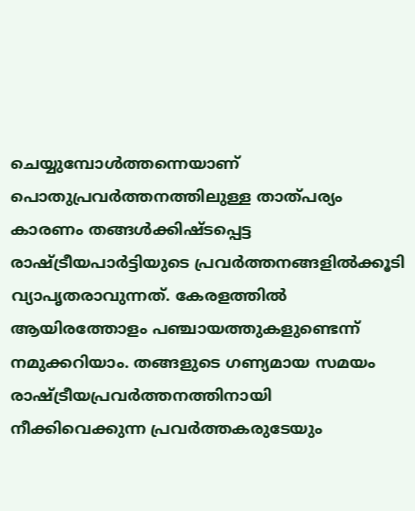ചെയ്യുമ്പോള്‍ത്തന്നെയാണ് പൊതുപ്രവര്‍ത്തനത്തിലുള്ള താത്പര്യം കാരണം തങ്ങള്‍ക്കിഷ്ടപ്പെട്ട രാഷ്ട്രീയപാര്‍ട്ടിയുടെ പ്രവര്‍ത്തനങ്ങളില്‍ക്കൂടി വ്യാപൃതരാവുന്നത്. കേരളത്തില്‍ ആയിരത്തോളം പഞ്ചായത്തുകളുണ്ടെന്ന് നമുക്കറിയാം. തങ്ങളുടെ ഗണ്യമായ സമയം രാഷ്ട്രീയപ്രവര്‍ത്തനത്തിനായി നീക്കിവെക്കുന്ന പ്രവര്‍ത്തകരുടേയും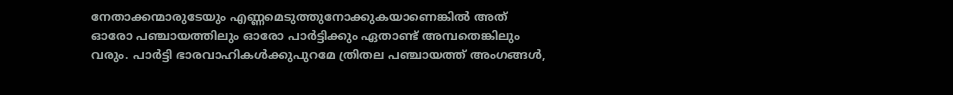നേതാക്കന്മാരുടേയും എണ്ണമെടുത്തുനോക്കുകയാണെങ്കില്‍ അത് ഓരോ പഞ്ചായത്തിലും ഓരോ പാര്‍ട്ടിക്കും ഏതാണ്ട് അമ്പതെങ്കിലും വരും. പാര്‍ട്ടി ഭാരവാഹികള്‍ക്കുപുറമേ ത്രിതല പഞ്ചായത്ത് അംഗങ്ങള്‍,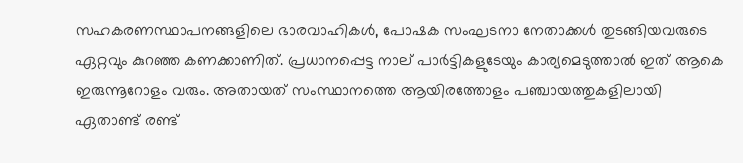സഹകരണസ്ഥാപനങ്ങളിലെ ഭാരവാഹികള്‍, പോഷക സംഘടനാ നേതാക്കള്‍ തുടങ്ങിയവരുടെ ഏറ്റവും കുറഞ്ഞ കണക്കാണിത്. പ്രധാനപ്പെട്ട നാല് പാര്‍ട്ടികളുടേയും കാര്യമെടുത്താല്‍ ഇത് ആകെ ഇരുന്നൂറോളം വരും. അതായത് സംസ്ഥാനത്തെ ആയിരത്തോളം പഞ്ചായത്തുകളിലായി ഏതാണ്ട് രണ്ട്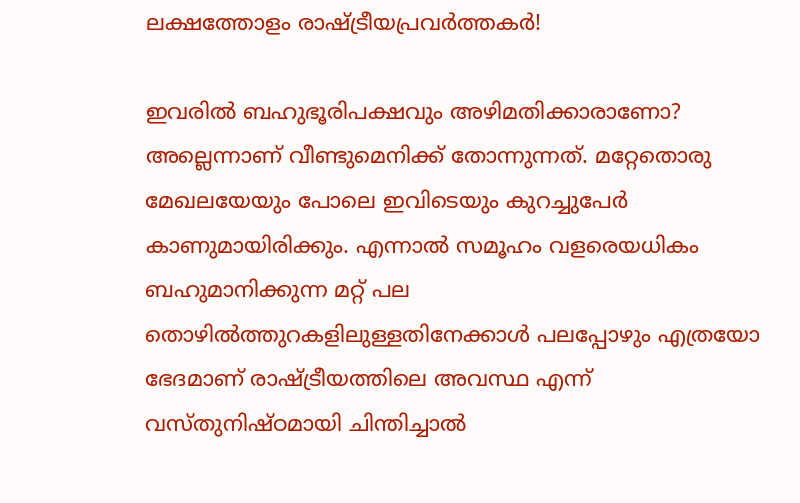ലക്ഷത്തോളം രാഷ്ട്രീയപ്രവര്‍ത്തകര്‍!

ഇവരില്‍ ബഹുഭൂരിപക്ഷവും അഴിമതിക്കാരാണോ? അല്ലെന്നാണ് വീണ്ടുമെനിക്ക് തോന്നുന്നത്. മറ്റേതൊരു മേഖലയേയും പോലെ ഇവിടെയും കുറച്ചുപേര്‍ കാണുമായിരിക്കും. എന്നാല്‍ സമൂഹം വളരെയധികം ബഹുമാനിക്കുന്ന മറ്റ് പല തൊഴില്‍ത്തുറകളിലുള്ളതിനേക്കാള്‍ പലപ്പോഴും എത്രയോ ഭേദമാണ് രാഷ്ട്രീയത്തിലെ അവസ്ഥ എന്ന് വസ്തുനിഷ്ഠമായി ചിന്തിച്ചാല്‍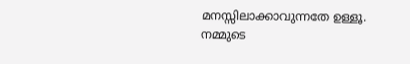മനസ്സിലാക്കാവുന്നതേ ഉള്ളൂ. നമ്മുടെ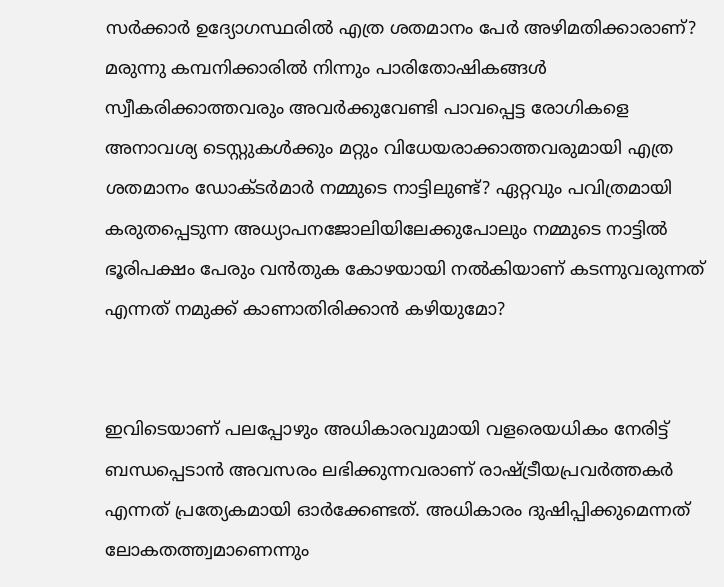സര്‍ക്കാര്‍ ഉദ്യോഗസ്ഥരില്‍ എത്ര ശതമാനം പേര്‍ അഴിമതിക്കാരാണ്? മരുന്നു കമ്പനിക്കാരില്‍ നിന്നും പാരിതോഷികങ്ങള്‍ സ്വീകരിക്കാത്തവരും അവര്‍ക്കുവേണ്ടി പാവപ്പെട്ട രോഗികളെ അനാവശ്യ ടെസ്റ്റുകള്‍ക്കും മറ്റും വിധേയരാക്കാത്തവരുമായി എത്ര ശതമാനം ഡോക്ടര്‍മാര്‍ നമ്മുടെ നാട്ടിലുണ്ട്? ഏറ്റവും പവിത്രമായി കരുതപ്പെടുന്ന അധ്യാപനജോലിയിലേക്കുപോലും നമ്മുടെ നാട്ടില്‍ ഭൂരിപക്ഷം പേരും വന്‍തുക കോഴയായി നല്‍കിയാണ് കടന്നുവരുന്നത് എന്നത് നമുക്ക് കാണാതിരിക്കാന്‍ കഴിയുമോ?


ഇവിടെയാണ് പലപ്പോഴും അധികാരവുമായി വളരെയധികം നേരിട്ട് ബന്ധപ്പെടാന്‍ അവസരം ലഭിക്കുന്നവരാണ് രാഷ്ട്രീയപ്രവര്‍ത്തകര്‍ എന്നത് പ്രത്യേകമായി ഓര്‍ക്കേണ്ടത്. അധികാരം ദുഷിപ്പിക്കുമെന്നത് ലോകതത്ത്വമാണെന്നും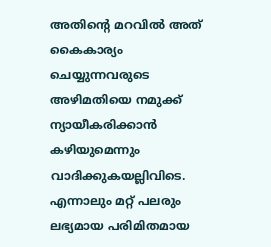അതിന്റെ മറവില്‍ അത് കൈകാര്യം ചെയ്യുന്നവരുടെ അഴിമതിയെ നമുക്ക് ന്യായീകരിക്കാന്‍ കഴിയുമെന്നും വാദിക്കുകയല്ലിവിടെ. എന്നാലും മറ്റ് പലരും ലഭ്യമായ പരിമിതമായ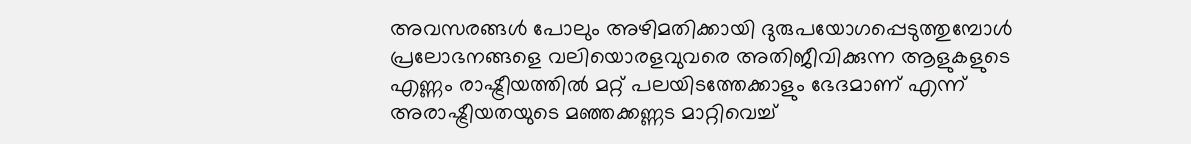അവസരങ്ങള്‍ പോലും അഴിമതിക്കായി ദുരുപയോഗപ്പെടുത്തുമ്പോള്‍ പ്രലോഭനങ്ങളെ വലിയൊരളവുവരെ അതിജീവിക്കുന്ന ആളുകളുടെ എണ്ണം രാഷ്ട്രീയത്തില്‍ മറ്റ് പലയിടത്തേക്കാളും ഭേദമാണ് എന്ന് അരാഷ്ട്രീയതയുടെ മഞ്ഞക്കണ്ണട മാറ്റിവെച്ച്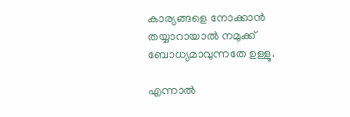കാര്യങ്ങളെ നോക്കാന്‍ തയ്യാറായാല്‍ നമുക്ക് ബോധ്യമാവുന്നതേ ഉള്ളൂ.

എന്നാല്‍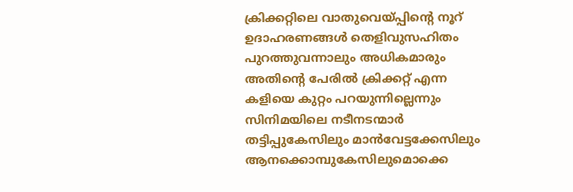ക്രിക്കറ്റിലെ വാതുവെയ്പ്പിന്റെ നൂറ് ഉദാഹരണങ്ങള്‍ തെളിവുസഹിതം പുറത്തുവന്നാലും അധികമാരും അതിന്റെ പേരില്‍ ക്രിക്കറ്റ് എന്ന കളിയെ കുറ്റം പറയുന്നില്ലെന്നും സിനിമയിലെ നടീനടന്മാര്‍ തട്ടിപ്പുകേസിലും മാന്‍വേട്ടക്കേസിലും ആനക്കൊമ്പുകേസിലുമൊക്കെ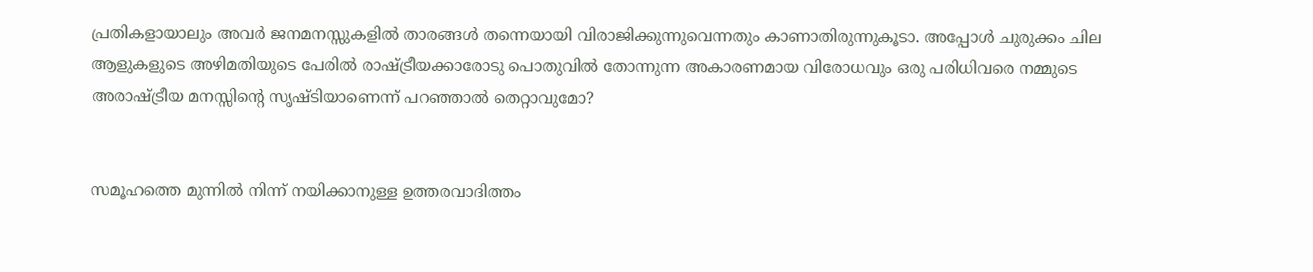പ്രതികളായാലും അവര്‍ ജനമനസ്സുകളില്‍ താരങ്ങള്‍ തന്നെയായി വിരാജിക്കുന്നുവെന്നതും കാണാതിരുന്നുകൂടാ. അപ്പോള്‍ ചുരുക്കം ചില ആളുകളുടെ അഴിമതിയുടെ പേരില്‍ രാഷ്ട്രീയക്കാരോടു പൊതുവില്‍ തോന്നുന്ന അകാരണമായ വിരോധവും ഒരു പരിധിവരെ നമ്മുടെ അരാഷ്ട്രീയ മനസ്സിന്റെ സൃഷ്ടിയാണെന്ന് പറഞ്ഞാല്‍ തെറ്റാവുമോ?


സമൂഹത്തെ മുന്നില്‍ നിന്ന് നയിക്കാനുള്ള ഉത്തരവാദിത്തം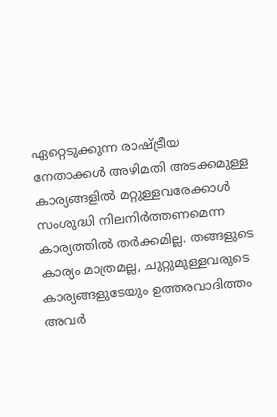ഏറ്റെടുക്കുന്ന രാഷ്ട്രീയ നേതാക്കള്‍ അഴിമതി അടക്കമുള്ള കാര്യങ്ങളില്‍ മറ്റുള്ളവരേക്കാള്‍ സംശുദ്ധി നിലനിര്‍ത്തണമെന്ന കാര്യത്തില്‍ തര്‍ക്കമില്ല. തങ്ങളുടെ കാര്യം മാത്രമല്ല, ചുറ്റുമുള്ളവരുടെ കാര്യങ്ങളുടേയും ഉത്തരവാദിത്തം അവര്‍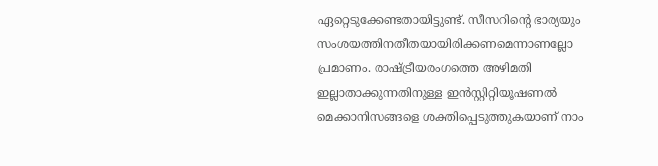ഏറ്റെടുക്കേണ്ടതായിട്ടുണ്ട്. സീസറിന്റെ ഭാര്യയും സംശയത്തിനതീതയായിരിക്കണമെന്നാണല്ലോ പ്രമാണം. രാഷ്ട്രീയരംഗത്തെ അഴിമതി ഇല്ലാതാക്കുന്നതിനുള്ള ഇന്‍സ്റ്റിറ്റിയൂഷണല്‍ മെക്കാനിസങ്ങളെ ശക്തിപ്പെടുത്തുകയാണ് നാം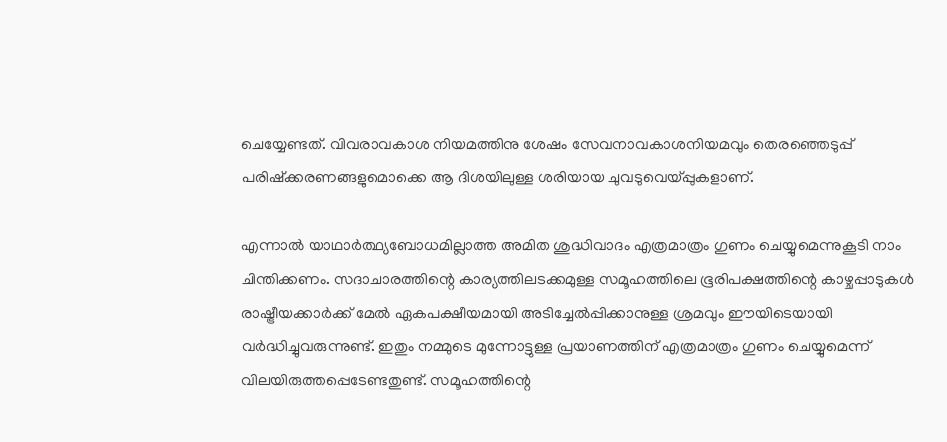ചെയ്യേണ്ടത്. വിവരാവകാശ നിയമത്തിനു ശേഷം സേവനാവകാശനിയമവും തെരഞ്ഞെടുപ്പ് പരിഷ്‌ക്കരണങ്ങളുമൊക്കെ ആ ദിശയിലുള്ള ശരിയായ ചുവടുവെയ്പ്പുകളാണ്.

എന്നാല്‍ യാഥാര്‍ത്ഥ്യബോധമില്ലാത്ത അമിത ശുദ്ധിവാദം എത്രമാത്രം ഗുണം ചെയ്യുമെന്നുകൂടി നാം ചിന്തിക്കണം. സദാചാരത്തിന്റെ കാര്യത്തിലടക്കമുള്ള സമൂഹത്തിലെ ഭൂരിപക്ഷത്തിന്റെ കാഴ്ചപ്പാടുകള്‍ രാഷ്ട്രീയക്കാര്‍ക്ക് മേല്‍ ഏകപക്ഷീയമായി അടിച്ചേല്‍പ്പിക്കാനുള്ള ശ്രമവും ഈയിടെയായി വര്‍ദ്ധിച്ചുവരുന്നുണ്ട്. ഇതും നമ്മുടെ മുന്നോട്ടുള്ള പ്രയാണത്തിന് എത്രമാത്രം ഗുണം ചെയ്യുമെന്ന് വിലയിരുത്തപ്പെടേണ്ടതുണ്ട്. സമൂഹത്തിന്റെ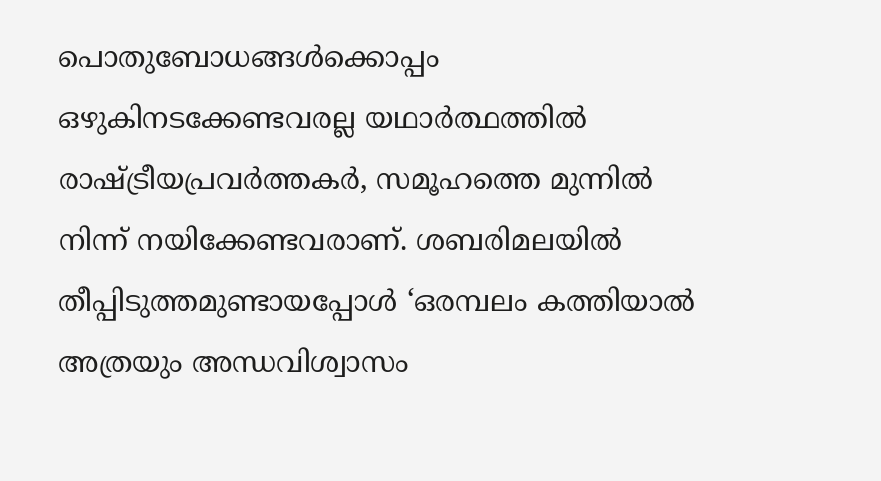പൊതുബോധങ്ങള്‍ക്കൊപ്പം ഒഴുകിനടക്കേണ്ടവരല്ല യഥാര്‍ത്ഥത്തില്‍ രാഷ്ട്രീയപ്രവര്‍ത്തകര്‍, സമൂഹത്തെ മുന്നില്‍ നിന്ന് നയിക്കേണ്ടവരാണ്. ശബരിമലയില്‍ തീപ്പിടുത്തമുണ്ടായപ്പോള്‍ ‘ഒരമ്പലം കത്തിയാല്‍ അത്രയും അന്ധവിശ്വാസം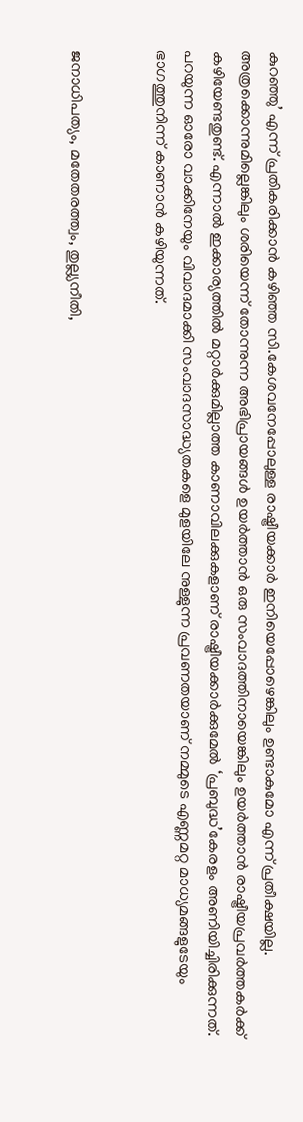കുറഞ്ഞു’ എന്ന് പ്രതികരിക്കാന്‍ കഴിഞ്ഞ സി.കേശവനേപ്പോലുള്ള രാഷ്ട്രീയക്കാര്‍ ഇനിയെപ്പോഴെങ്കിലും ഉണ്ടാകുമോ എന്ന് പ്രതീക്ഷയില്ല. അത്രക്കൊന്നുമില്ലെങ്കിലും ശരിയെന്ന് തോന്നുന്ന അഭിപ്രായങ്ങള്‍ ഉയര്‍ത്താന്‍ ഒരു സംവാദത്തിനായെങ്കിലും ഉയര്‍ത്താന്‍ രാഷ്ട്രീയപ്രവര്‍ത്തകര്‍ക്ക് കഴിയേണ്ടതുണ്ട്. എന്നാല്‍ ഇക്കാര്യത്തില്‍ മറ്റാര്‍ക്കുമില്ലാത്ത കാണാവിലക്കുകളാണ് രാഷ്ട്രീയക്കാര്‍ക്കുമേല്‍ ‘പ്രബുദ്ധ’കേരളം അണിയിച്ചിരിക്കുന്നത്. പറയുന്ന ഓരോ വാക്കിനേയും വിവാദമാക്കി സംവാദസാദ്ധ്യതകളെ മുളയിലേ നുള്ളുന്ന പ്രവണതയാണ് നമ്മുടെ എണ്ണമറ്റ മാധ്യമങ്ങളുടേയും ഭാഗത്തുനിന്ന് കാണാന്‍ കഴിയുന്നത്.


ജനാധിപത്യം, മതേതരത്ത്വം, തുല്ല്യനീതി,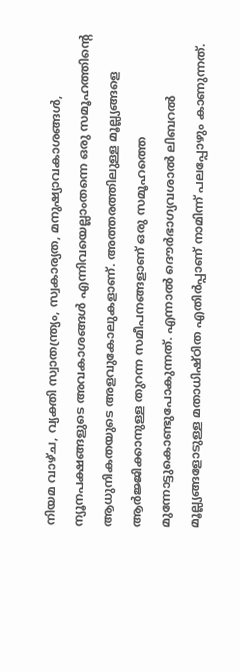നിയമ വാഴ്ച, വ്യക്തി സ്വാതന്ത്ര്യം, സ്വകാര്യത, മനുഷ്യാവകാശങ്ങള്‍, ന്യൂനപക്ഷങ്ങളുടെ അവകാശങ്ങള്‍ എന്നിവയെല്ലാംതന്നെ ഒരു സമൂഹത്തിന്റെ ആധുനികതയുടെ അളവുകോലുകളാണ്. അത്തരത്തിലുള്ള മൂല്ല്യങ്ങളെ ആര്‍ജ്ജിക്കാനുള്ള തുറന്ന സമീപനങ്ങളാണ് ഒരു സമൂഹത്തെ മുന്നോട്ടുകൊണ്ടുപോകുന്നത്. എന്നാല്‍ ദൌര്‍ഭാഗ്യവശാല്‍ ലിബറല്‍ മൂല്ല്യങ്ങളോടുള്ള മതാധിഷ്ഠിത എതിര്‍പ്പാണ് നാമിന്ന് പലപ്പോഴും കാണുന്നത്.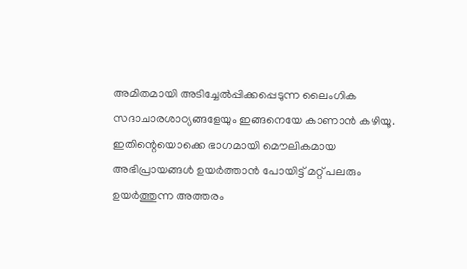അമിതമായി അടിച്ചേല്‍പ്പിക്കപ്പെടുന്ന ലൈംഗിക സദാചാരശാഠ്യങ്ങളേയും ഇങ്ങനെയേ കാണാന്‍ കഴിയൂ. ഇതിന്റെയൊക്കെ ഭാഗമായി മൌലികമായ അഭിപ്രായങ്ങള്‍ ഉയര്‍ത്താന്‍ പോയിട്ട് മറ്റ് പലരും ഉയര്‍ത്തുന്ന അത്തരം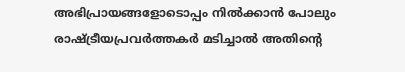അഭിപ്രായങ്ങളോടൊപ്പം നില്‍ക്കാന്‍ പോലും രാഷ്ട്രീയപ്രവര്‍ത്തകര്‍ മടിച്ചാല്‍ അതിന്റെ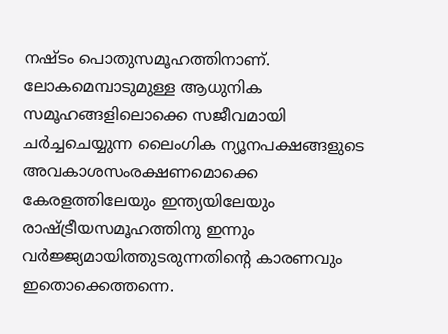നഷ്ടം പൊതുസമൂഹത്തിനാണ്. ലോകമെമ്പാടുമുള്ള ആധുനിക സമൂഹങ്ങളിലൊക്കെ സജീവമായി ചര്‍ച്ചചെയ്യുന്ന ലൈംഗിക ന്യൂനപക്ഷങ്ങളുടെ അവകാശസംരക്ഷണമൊക്കെ കേരളത്തിലേയും ഇന്ത്യയിലേയും രാഷ്ട്രീയസമൂഹത്തിനു ഇന്നും വര്‍ജ്ജ്യമായിത്തുടരുന്നതിന്റെ കാരണവും ഇതൊക്കെത്തന്നെ.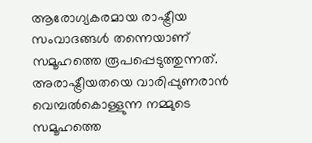ആരോഗ്യകരമായ രാഷ്ട്രീയ സംവാദങ്ങള്‍ തന്നെയാണ് സമൂഹത്തെ രൂപപ്പെടുത്തുന്നത്. അരാഷ്ട്രീയതയെ വാരിപ്പുണരാന്‍ വെമ്പല്‍കൊള്ളുന്ന നമ്മുടെ സമൂഹത്തെ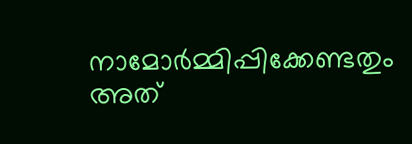നാമോര്‍മ്മിപ്പിക്കേണ്ടതും അത്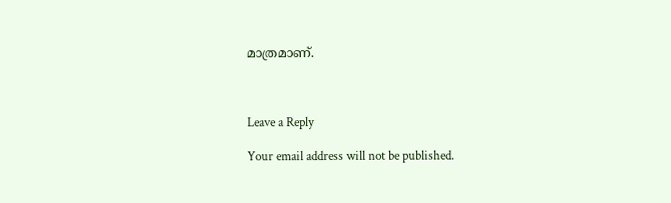മാത്രമാണ്.



Leave a Reply

Your email address will not be published.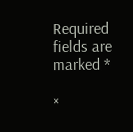Required fields are marked *

×